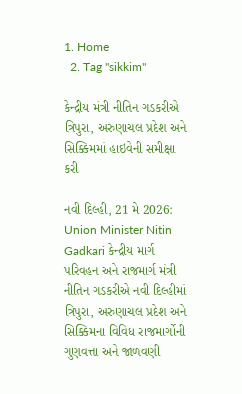1. Home
  2. Tag "sikkim"

કેન્દ્રીય મંત્રી નીતિન ગડકરીએ ત્રિપુરા, અરુણાચલ પ્રદેશ અને સિક્કિમમાં હાઇવેની સમીક્ષા કરી

નવી દિલ્હી, 21 મે 2026: Union Minister Nitin Gadkari કેન્દ્રીય માર્ગ પરિવહન અને રાજમાર્ગ મંત્રી નીતિન ગડકરીએ નવી દિલ્હીમાં ત્રિપુરા, અરુણાચલ પ્રદેશ અને સિક્કિમના વિવિધ રાજમાર્ગોની ગુણવત્તા અને જાળવણી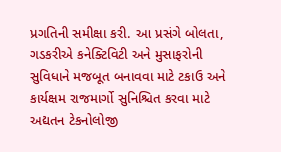પ્રગતિની સમીક્ષા કરી. આ પ્રસંગે બોલતા, ગડકરીએ કનેક્ટિવિટી અને મુસાફરોની સુવિધાને મજબૂત બનાવવા માટે ટકાઉ અને કાર્યક્ષમ રાજમાર્ગો સુનિશ્ચિત કરવા માટે અદ્યતન ટેકનોલોજી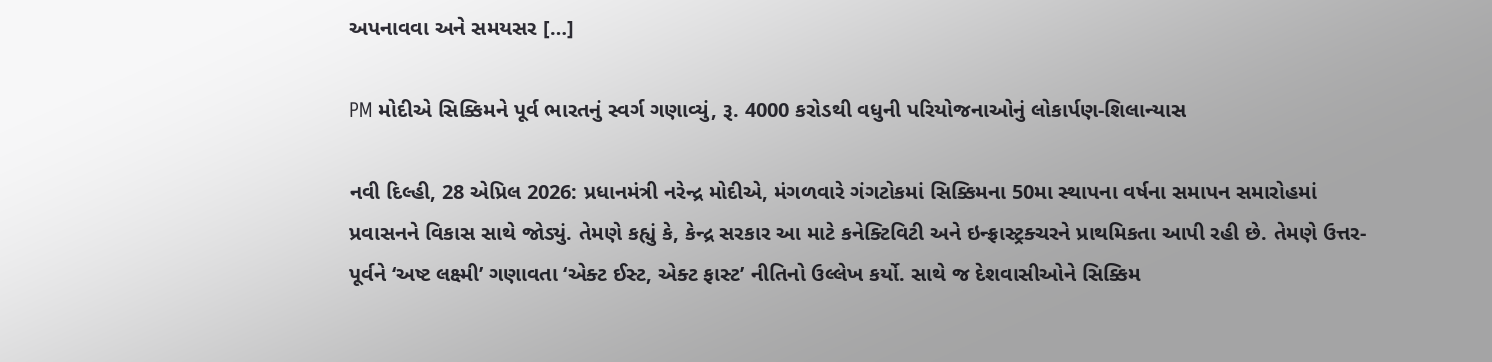અપનાવવા અને સમયસર […]

PM મોદીએ સિક્કિમને પૂર્વ ભારતનું સ્વર્ગ ગણાવ્યું, રૂ. 4000 કરોડથી વધુની પરિયોજનાઓનું લોકાર્પણ-શિલાન્યાસ

નવી દિલ્હી, 28 એપ્રિલ 2026: પ્રધાનમંત્રી નરેન્દ્ર મોદીએ, મંગળવારે ગંગટોકમાં સિક્કિમના 50મા સ્થાપના વર્ષના સમાપન સમારોહમાં પ્રવાસનને વિકાસ સાથે જોડ્યું. તેમણે કહ્યું કે, કેન્દ્ર સરકાર આ માટે કનેક્ટિવિટી અને ઇન્ફ્રાસ્ટ્રક્ચરને પ્રાથમિકતા આપી રહી છે. તેમણે ઉત્તર-પૂર્વને ‘અષ્ટ લક્ષ્મી’ ગણાવતા ‘એક્ટ ઈસ્ટ, એક્ટ ફાસ્ટ’ નીતિનો ઉલ્લેખ કર્યો. સાથે જ દેશવાસીઓને સિક્કિમ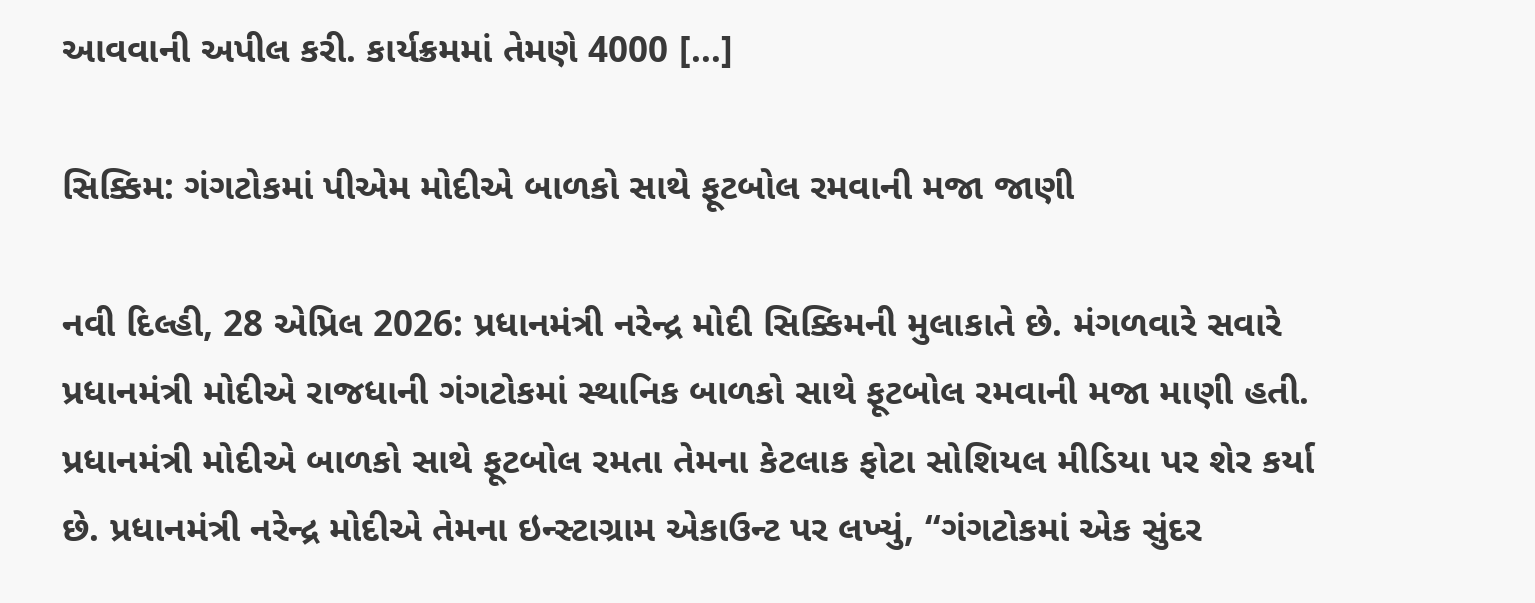આવવાની અપીલ કરી. કાર્યક્રમમાં તેમણે 4000 […]

સિક્કિમ: ગંગટોકમાં પીએમ મોદીએ બાળકો સાથે ફૂટબોલ રમવાની મજા જાણી

નવી દિલ્હી, 28 એપ્રિલ 2026: પ્રધાનમંત્રી નરેન્દ્ર મોદી સિક્કિમની મુલાકાતે છે. મંગળવારે સવારે પ્રધાનમંત્રી મોદીએ રાજધાની ગંગટોકમાં સ્થાનિક બાળકો સાથે ફૂટબોલ રમવાની મજા માણી હતી. પ્રધાનમંત્રી મોદીએ બાળકો સાથે ફૂટબોલ રમતા તેમના કેટલાક ફોટા સોશિયલ મીડિયા પર શેર કર્યા છે. પ્રધાનમંત્રી નરેન્દ્ર મોદીએ તેમના ઇન્સ્ટાગ્રામ એકાઉન્ટ પર લખ્યું, “ગંગટોકમાં એક સુંદર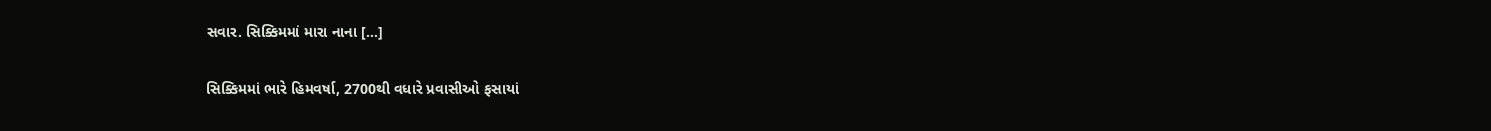સવાર. સિક્કિમમાં મારા નાના […]

સિક્કિમમાં ભારે હિમવર્ષા, 2700થી વધારે પ્રવાસીઓ ફસાયાં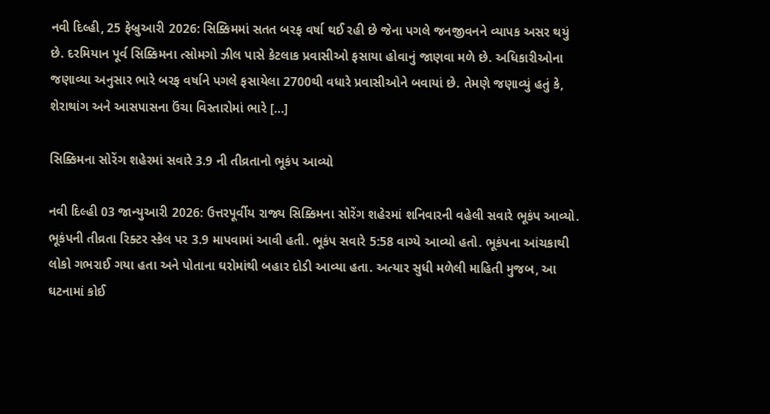નવી દિલ્હી, 25 ફેબ્રુઆરી 2026: સિક્કિમમાં સતત બરફ વર્ષા થઈ રહી છે જેના પગલે જનજીવનને વ્યાપક અસર થયું છે. દરમિયાન પૂર્વ સિક્કિમના ત્સોમગો ઝીલ પાસે કેટલાક પ્રવાસીઓ ફસાયા હોવાનું જાણવા મળે છે. અધિકારીઓના જણાવ્યા અનુસાર ભારે બરફ વર્ષાને પગલે ફસાયેલા 2700થી વધારે પ્રવાસીઓને બવાયાં છે. તેમણે જણાવ્યું હતું કે, શેરાથાંગ અને આસપાસના ઉંચા વિસ્તારોમાં ભારે […]

સિક્કિમના સોરેંગ શહેરમાં સવારે 3.9 ની તીવ્રતાનો ભૂકંપ આવ્યો

નવી દિલ્હી 03 જાન્યુઆરી 2026: ઉત્તરપૂર્વીય રાજ્ય સિક્કિમના સોરેંગ શહેરમાં શનિવારની વહેલી સવારે ભૂકંપ આવ્યો. ભૂકંપની તીવ્રતા રિક્ટર સ્કેલ પર 3.9 માપવામાં આવી હતી. ભૂકંપ સવારે 5:58 વાગ્યે આવ્યો હતો. ભૂકંપના આંચકાથી લોકો ગભરાઈ ગયા હતા અને પોતાના ઘરોમાંથી બહાર દોડી આવ્યા હતા. અત્યાર સુધી મળેલી માહિતી મુજબ, આ ઘટનામાં કોઈ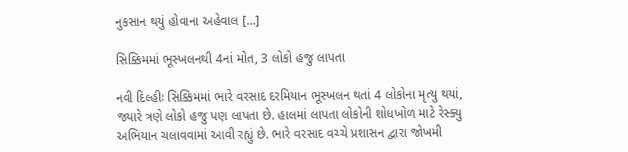નુકસાન થયું હોવાના અહેવાલ […]

સિક્કિમમાં ભૂસ્ખલનથી 4નાં મોત, 3 લોકો હજુ લાપતા

નવી દિલ્હીઃ સિક્કિમમાં ભારે વરસાદ દરમિયાન ભૂસ્ખલન થતાં 4 લોકોના મૃત્યુ થયાં, જ્યારે ત્રણે લોકો હજુ પણ લાપતા છે. હાલમાં લાપતા લોકોની શોધખોળ માટે રેસ્ક્યુ અભિયાન ચલાવવામાં આવી રહ્યું છે. ભારે વરસાદ વચ્ચે પ્રશાસન દ્વારા જોખમી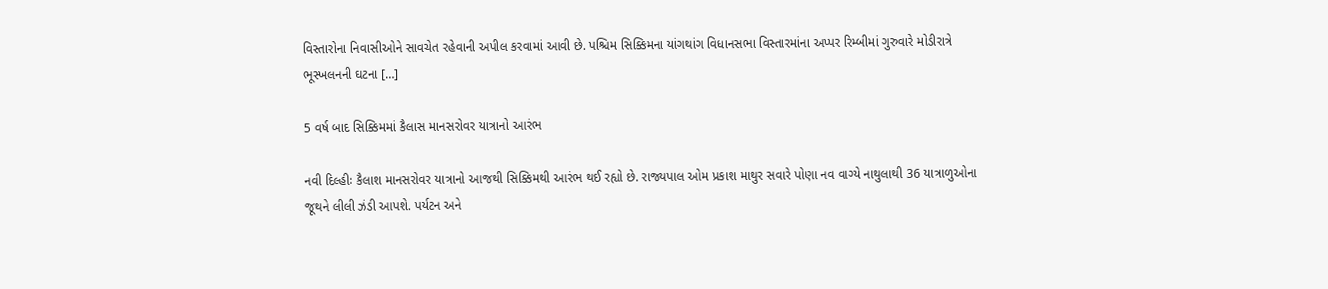વિસ્તારોના નિવાસીઓને સાવચેત રહેવાની અપીલ કરવામાં આવી છે. પશ્ચિમ સિક્કિમના યાંગથાંગ વિધાનસભા વિસ્તારમાંના અપ્પર રિમ્બીમાં ગુરુવારે મોડીરાત્રે ભૂસ્ખલનની ઘટના […]

5 વર્ષ બાદ સિક્કિમમાં કૈલાસ માનસરોવર યાત્રાનો આરંભ

નવી દિલ્હીઃ કૈલાશ માનસરોવર યાત્રાનો આજથી સિક્કિમથી આરંભ થઈ રહ્યો છે. રાજ્યપાલ ઓમ પ્રકાશ માથુર સવારે પોણા નવ વાગ્યે નાથુલાથી 36 યાત્રાળુઓના જૂથને લીલી ઝંડી આપશે. પર્યટન અને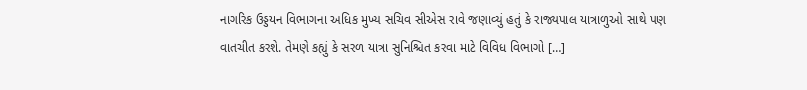નાગરિક ઉડ્ડયન વિભાગના અધિક મુખ્ય સચિવ સીએસ રાવે જણાવ્યું હતું કે રાજ્યપાલ યાત્રાળુઓ સાથે પણ વાતચીત કરશે. તેમણે કહ્યું કે સરળ યાત્રા સુનિશ્ચિત કરવા માટે વિવિધ વિભાગો […]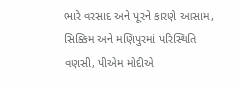ભારે વરસાદ અને પૂરને કારણે આસામ, સિક્કિમ અને મણિપુરમાં પરિસ્થિતિ વણસી, પીએમ મોદીએ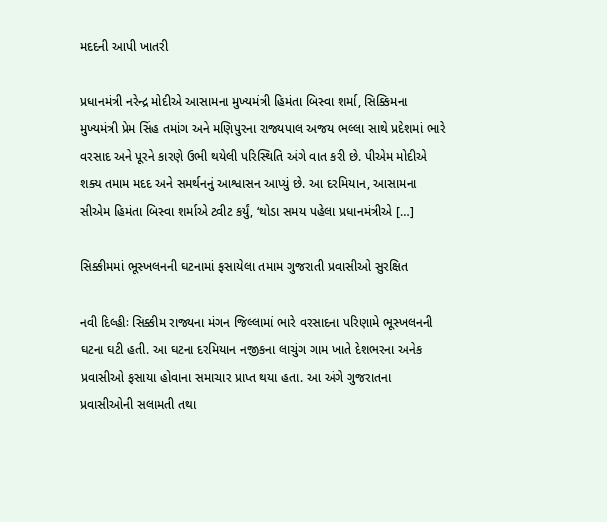મદદની આપી ખાતરી

પ્રધાનમંત્રી નરેન્દ્ર મોદીએ આસામના મુખ્યમંત્રી હિમંતા બિસ્વા શર્મા, સિક્કિમના મુખ્યમંત્રી પ્રેમ સિંહ તમાંગ અને મણિપુરના રાજ્યપાલ અજય ભલ્લા સાથે પ્રદેશમાં ભારે વરસાદ અને પૂરને કારણે ઉભી થયેલી પરિસ્થિતિ અંગે વાત કરી છે. પીએમ મોદીએ શક્ય તમામ મદદ અને સમર્થનનું આશ્વાસન આપ્યું છે. આ દરમિયાન, આસામના સીએમ હિમંતા બિસ્વા શર્માએ ટ્વીટ કર્યું, ‘થોડા સમય પહેલા પ્રધાનમંત્રીએ […]

સિક્કીમમાં ભૂસ્ખલનની ઘટનામાં ફસાયેલા તમામ ગુજરાતી પ્રવાસીઓ સુરક્ષિત

નવી દિલ્હીઃ સિક્કીમ રાજ્યના મંગન જિલ્લામાં ભારે વરસાદના પરિણામે ભૂસ્ખલનની ઘટના ઘટી હતી. આ ઘટના દરમિયાન નજીકના લાચુંગ ગામ ખાતે દેશભરના અનેક પ્રવાસીઓ ફસાયા હોવાના સમાચાર પ્રાપ્ત થયા હતા. આ અંગે ગુજરાતના પ્રવાસીઓની સલામતી તથા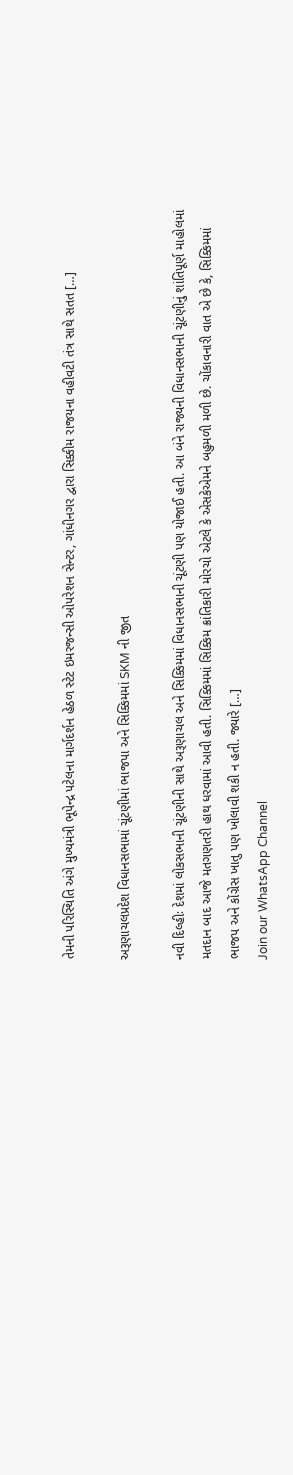તેમની પરિસ્થિતિ અંગે મુખ્યમંત્રી ભૂપેન્દ્ર પટેલના માર્ગદર્શન હેઠળ સ્ટેટ ઇમરજન્સી ઓપરેશન સેન્ટર, ગાંધીનગર દ્વારા સિક્કીમ રાજયના વહીવટી તંત્ર સાથે સતત […]

અરૂણાચલપ્રદેશ વિધાનસભામાં ચૂંટણીમાં ભાજપા અને સિક્કિમમાં SKM ની જીત

નવી દિલ્હીઃ દેશમાં લોકસભાની ચૂંટણીની સાથે અરૂણાચલ અને સિક્કિમમાં વિધાનસભાની ચૂંટણી પણ યોજાઈ હતી. આ બંને રાજ્યની વિધાનસભાની ચૂંટણીનું શાંતિપૂર્ણ માહોલમાં મતદાન બાદ આજે મતગણતરી હાથ ધરવામાં આવી હતી. સિક્કિમમાં સિક્કિમ ક્રાંતિકારી મોરચો એટલે કે એસકેએમને બહુમળી મળી છે. ચોંકાવનારી વાત એ છે કે, સિક્કિમમાં ભાજપ અને કોંગ્રેસ ખાતુ પણ ખોલાવી શકી ન હતી. જ્યારે […]
Join our WhatsApp Channel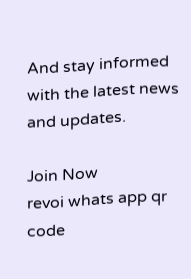And stay informed with the latest news and updates.

Join Now
revoi whats app qr code